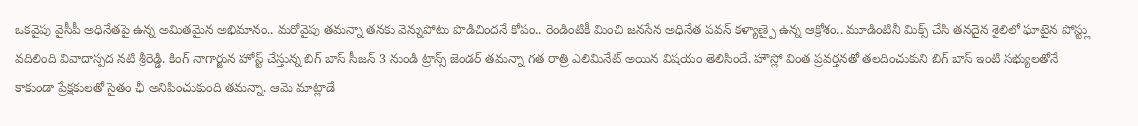ఒకవైపు వైసీపీ అధినేతపై ఉన్న అమితమైన అభిమానం.. మరోవైపు తమన్నా తనకు వెన్నుపోటు పొడిచిందనే కోపం.. రెండింటికీ మించి జనసేన అధినేత పవన్ కళ్యాణ్పై ఉన్న ఆక్రోశం.. మూడింటినీ మిక్స్ చేసి తనదైన శైలిలో ఘాటైన పోస్ట్లు వదిలింది వివాదాస్పద నటి శ్రీరెడ్డి. కింగ్ నాగార్జున హోస్ట్ చేస్తున్న బిగ్ బాస్ సీజన్ 3 నుండి ట్రాన్స్ జెండర్ తమన్నా గత రాత్రి ఎలిమినేట్ అయిన విషయం తెలిసిందే. హౌస్లో వింత ప్రవర్తనతో తలదించుకుని బిగ్ బాస్ ఇంటి సభ్యులతోనే కాకుండా ప్రేక్షకులతో సైతం ఛీ అనిపించుకుంది తమన్నా. ఆమె మాట్లాడే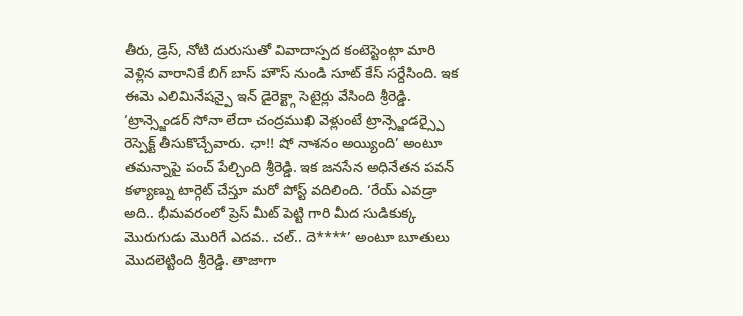తీరు, డ్రెస్, నోటి దురుసుతో వివాదాస్పద కంటెస్టెంట్గా మారి వెళ్లిన వారానికే బిగ్ బాస్ హౌస్ నుండి సూట్ కేస్ సర్దేసింది. ఇక ఈమె ఎలిమినేషన్పై ఇన్ డైరెక్ట్గా సెటైర్లు వేసింది శ్రీరెడ్డి. ‘ట్రాన్స్జెండర్ సోనా లేదా చంద్రముఖి వెళ్లుంటే ట్రాన్స్జెండర్స్పై రెస్పెక్ట్ తీసుకొచ్చేవారు. ఛా!! షో నాశనం అయ్యింది’ అంటూ తమన్నాపై పంచ్ పేల్చింది శ్రీరెడ్డి. ఇక జనసేన అధినేతన పవన్ కళ్యాణ్ను టార్గెట్ చేస్తూ మరో పోస్ట్ వదిలింది. ‘రేయ్ ఎవడ్రా అది.. భీమవరంలో ప్రెస్ మీట్ పెట్టి గారి మీద సుడికుక్క మొరుగుడు మొరిగే ఎదవ.. చల్.. దె****’ అంటూ బూతులు మొదలెట్టింది శ్రీరెడ్డి. తాజాగా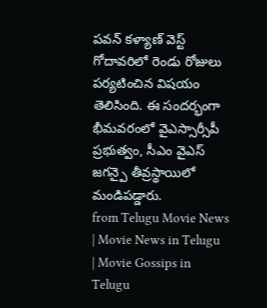పవన్ కళ్యాణ్ వెస్ట్ గోదావరిలో రెండు రోజులు పర్యటించిన విషయం తెలిసింది. ఈ సందర్భంగా భీమవరంలో వైఎస్సార్సీపీ ప్రభుత్వం, సీఎం వైఎస్ జగన్పై తీవ్రస్థాయిలో మండిపడ్డారు.
from Telugu Movie News | Movie News in Telugu | Movie Gossips in Telugu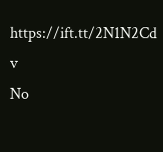https://ift.tt/2N1N2Cd
v
No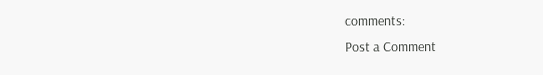comments:
Post a Comment